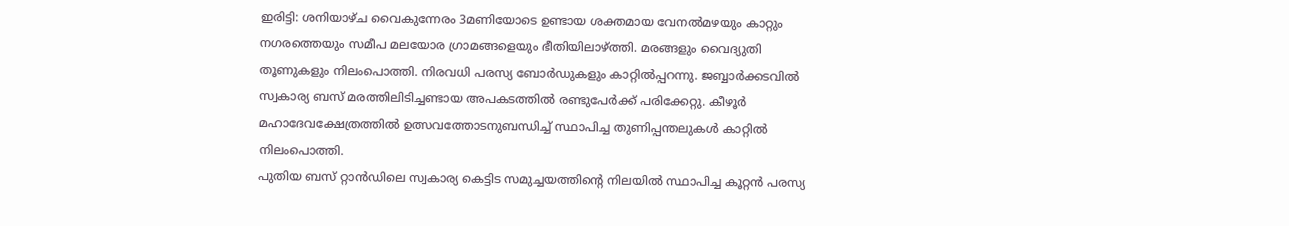ഇരിട്ടി: ശനിയാഴ്ച വൈകുന്നേരം 3മണിയോടെ ഉണ്ടായ ശക്തമായ വേനൽമഴയും കാറ്റും നഗരത്തെയും സമീപ മലയോര ഗ്രാമങ്ങളെയും ഭീതിയിലാഴ്ത്തി. മരങ്ങളും വൈദ്യുതി തൂണുകളും നിലംപൊത്തി. നിരവധി പരസ്യ ബോർഡുകളും കാറ്റിൽപ്പറന്നു. ജബ്ബാർക്കടവിൽ സ്വകാര്യ ബസ് മരത്തിലിടിച്ചണ്ടായ അപകടത്തിൽ രണ്ടുപേർക്ക് പരിക്കേറ്റു. കീഴൂർ മഹാദേവക്ഷേത്രത്തിൽ ഉത്സവത്തോടനുബന്ധിച്ച് സ്ഥാപിച്ച തുണിപ്പന്തലുകൾ കാറ്റിൽ നിലംപൊത്തി.
പുതിയ ബസ് റ്റാൻഡിലെ സ്വകാര്യ കെട്ടിട സമുച്ചയത്തിൻ്റെ നിലയിൽ സ്ഥാപിച്ച കൂറ്റൻ പരസ്യ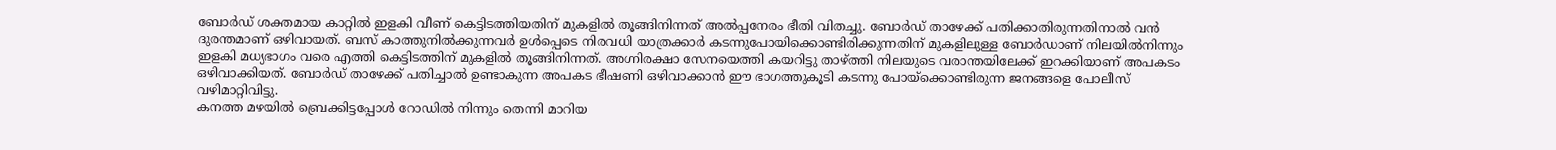ബോർഡ് ശക്തമായ കാറ്റിൽ ഇളകി വീണ് കെട്ടിടത്തിയതിന് മുകളിൽ തൂങ്ങിനിന്നത് അൽപ്പനേരം ഭീതി വിതച്ചു. ബോർഡ് താഴേക്ക് പതിക്കാതിരുന്നതിനാൽ വൻ ദുരന്തമാണ് ഒഴിവായത്. ബസ് കാത്തുനിൽക്കുന്നവർ ഉൾപ്പെടെ നിരവധി യാത്രക്കാർ കടന്നുപോയിക്കൊണ്ടിരിക്കുന്നതിന് മുകളിലുള്ള ബോർഡാണ് നിലയിൽനിന്നും ഇളകി മധ്യഭാഗം വരെ എത്തി കെട്ടിടത്തിന് മുകളിൽ തൂങ്ങിനിന്നത്. അഗ്നിരക്ഷാ സേനയെത്തി കയറിട്ടു താഴ്ത്തി നിലയുടെ വരാന്തയിലേക്ക് ഇറക്കിയാണ് അപകടം ഒഴിവാക്കിയത്. ബോർഡ് താഴേക്ക് പതിച്ചാൽ ഉണ്ടാകുന്ന അപകട ഭീഷണി ഒഴിവാക്കാൻ ഈ ഭാഗത്തുകൂടി കടന്നു പോയ്ക്കൊണ്ടിരുന്ന ജനങ്ങളെ പോലീസ് വഴിമാറ്റിവിട്ടു.
കനത്ത മഴയിൽ ബ്രെക്കിട്ടപ്പോൾ റോഡിൽ നിന്നും തെന്നി മാറിയ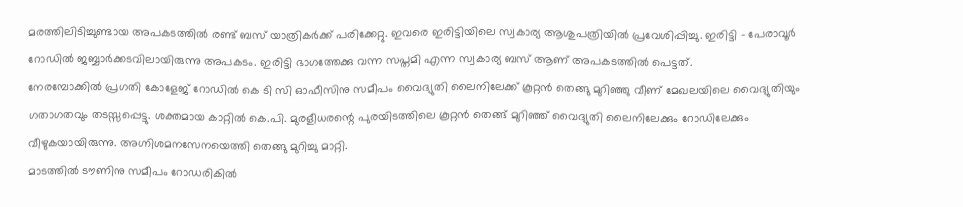മരത്തിലിടിച്ചുണ്ടായ അപകടത്തിൽ രണ്ട് ബസ് യാത്രികർക്ക് പരിക്കേറ്റു. ഇവരെ ഇരിട്ടിയിലെ സ്വകാര്യ ആശുപത്രിയിൽ പ്രവേശിപ്പിച്ചു. ഇരിട്ടി - പേരാവൂർ റോഡിൽ ജബ്ബാർക്കടവിലായിരുന്നു അപകടം. ഇരിട്ടി ഭാഗത്തേക്കു വന്ന സപ്തമി എന്ന സ്വകാര്യ ബസ് ആണ് അപകടത്തിൽ പെട്ടത്.
നേരമ്പോക്കിൽ പ്രഗതി കോളേജ് റോഡിൽ കെ ടി സി ഓഫീസിനു സമീപം വൈദ്യുതി ലൈനിലേക്ക് കൂറ്റൻ തെങ്ങു മുറിഞ്ഞു വീണ് മേഖലയിലെ വൈദ്യുതിയും ഗതാഗതവും തടസ്സപ്പെട്ടു. ശക്തമായ കാറ്റിൽ കെ.പി. മുരളീധരന്റെ പുരയിടത്തിലെ കൂറ്റൻ തെങ്ങ് മുറിഞ്ഞ് വൈദ്യുതി ലൈനിലേക്കും റോഡിലേക്കും വീഴുകയായിരുന്നു. അഗ്നിശമനസേനയെത്തി തെങ്ങു മുറിച്ചു മാറ്റി.
മാടത്തിൽ ടൗണിനു സമീപം റോഡരികിൽ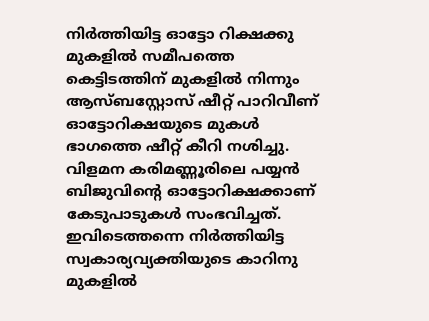നിർത്തിയിട്ട ഓട്ടോ റിക്ഷക്കു മുകളിൽ സമീപത്തെ കെട്ടിടത്തിന് മുകളിൽ നിന്നും ആസ്ബസ്റ്റോസ് ഷീറ്റ് പാറിവീണ് ഓട്ടോറിക്ഷയുടെ മുകൾ ഭാഗത്തെ ഷീറ്റ് കീറി നശിച്ചു. വിളമന കരിമണ്ണൂരിലെ പയ്യൻ ബിജുവിന്റെ ഓട്ടോറിക്ഷക്കാണ് കേടുപാടുകൾ സംഭവിച്ചത്. ഇവിടെത്തന്നെ നിർത്തിയിട്ട സ്വകാര്യവ്യക്തിയുടെ കാറിനു മുകളിൽ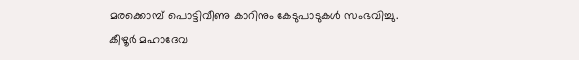മരക്കൊമ്പ് പൊട്ടിവീണു കാറിനും കേടുപാടുകൾ സംഭവിച്ചു.
കീഴൂർ മഹാദേവ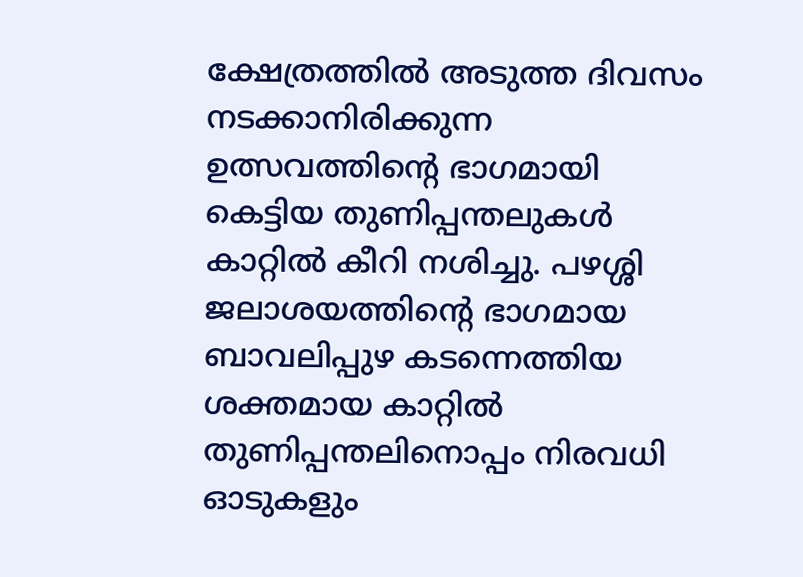ക്ഷേത്രത്തിൽ അടുത്ത ദിവസം നടക്കാനിരിക്കുന്ന ഉത്സവത്തിന്റെ ഭാഗമായി കെട്ടിയ തുണിപ്പന്തലുകൾ കാറ്റിൽ കീറി നശിച്ചു. പഴശ്ശി ജലാശയത്തിന്റെ ഭാഗമായ ബാവലിപ്പുഴ കടന്നെത്തിയ ശക്തമായ കാറ്റിൽ തുണിപ്പന്തലിനൊപ്പം നിരവധി ഓടുകളും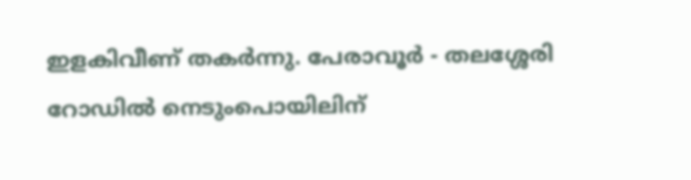ഇളകിവീണ് തകർന്നു. പേരാവൂർ - തലശ്ശേരി റോഡിൽ നെടുംപൊയിലിന്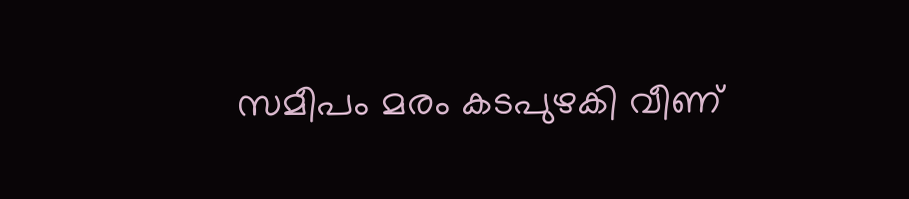സമീപം മരം കടപുഴകി വീണ്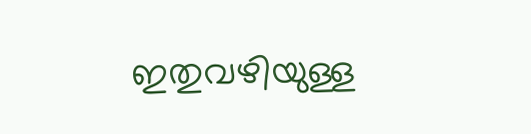ഇതുവഴിയുള്ള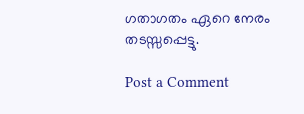ഗതാഗതം ഏറെ നേരം തടസ്സപ്പെട്ടു.

Post a Comment